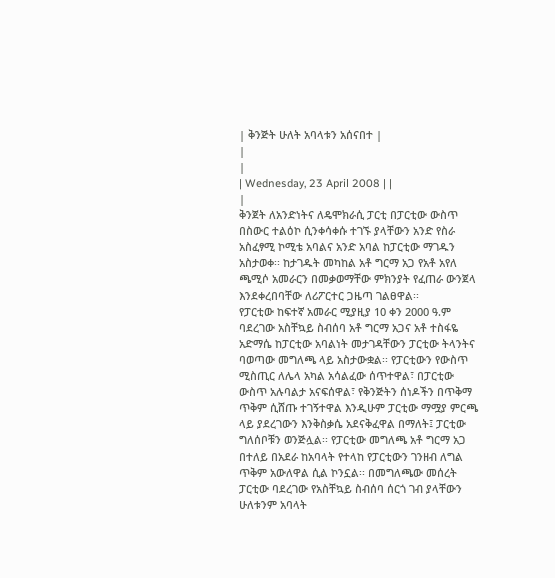| ቅንጅት ሁለት አባላቱን አሰናበተ |
|
|
| Wednesday, 23 April 2008 | |
|
ቅንጀት ለአንድነትና ለዴሞክራሲ ፓርቲ በፓርቲው ውስጥ በስውር ተልዕኮ ሲንቀሳቀሱ ተገኙ ያላቸውን አንድ የስራ አስፈፃሚ ኮሚቴ አባልና አንድ አባል ከፓርቲው ማገዱን አስታወቀ፡፡ ከታገዱት መካከል አቶ ግርማ አጋ የአቶ አየለ ጫሚሶ አመራርን በመቃወማቸው ምክንያት የፈጠራ ውንጀላ እንደቀረበባቸው ለሪፖርተር ጋዜጣ ገልፀዋል፡፡
የፓርቲው ከፍተኛ አመራር ሚያዚያ 10 ቀን 2000 ዓ.ም ባደረገው አስቸኳይ ስብሰባ አቶ ግርማ አጋና አቶ ተስፋዬ አድማሴ ከፓርቲው አባልነት መታገዳቸውን ፓርቲው ትላንትና ባወጣው መግለጫ ላይ አስታውቋል፡፡ የፓርቲውን የውስጥ ሚስጢር ለሌላ አካል አሳልፈው ሰጥተዋል፣ በፓርቲው ውስጥ አሉባልታ አናፍሰዋል፣ የቅንጅትን ሰነዶችን በጥቅማ ጥቅም ሲሸጡ ተገኝተዋል እንዲሁም ፓርቲው ማሟያ ምርጫ ላይ ያደረገውን እንቅስቃሴ አደናቅፈዋል በማለት፤ ፓርቲው ግለሰቦቹን ወንጅሏል፡፡ የፓርቲው መግለጫ አቶ ግርማ አጋ በተለይ በአደራ ከአባላት የተላከ የፓርቲውን ገንዘብ ለግል ጥቅም አውለዋል ሲል ኮንኗል፡፡ በመግለጫው መሰረት ፓርቲው ባደረገው የአስቸኳይ ስብሰባ ሰርጎ ገብ ያላቸውን ሁለቱንም አባላት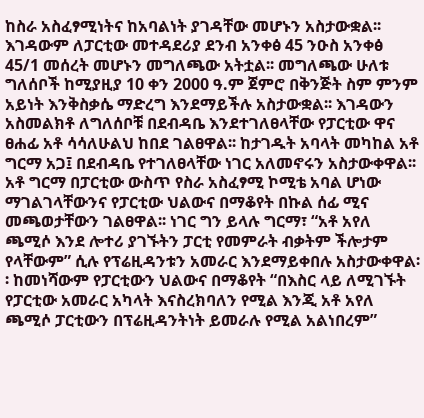ከስራ አስፈፃሚነትና ከአባልነት ያገዳቸው መሆኑን አስታውቋል፡፡ እገዳውም ለፓርቲው መተዳደሪያ ደንብ አንቀፅ 45 ንዑስ አንቀፅ 45/1 መሰረት መሆኑን መግለጫው አትቷል፡፡ መግለጫው ሁለቱ ግለሰቦች ከሚያዚያ 10 ቀን 2000 ዓ.ም ጀምሮ በቅንጅት ስም ምንም አይነት እንቅስቃሴ ማድረግ እንደማይችሉ አስታውቋል፡፡ እገዳውን አስመልክቶ ለግለሰቦቹ በደብዳቤ እንደተገለፀላቸው የፓርቲው ዋና ፀሐፊ አቶ ሳሳለሁልህ ከበደ ገልፀዋል፡፡ ከታገዱት አባላት መካከል አቶ ግርማ አጋ፤ በደብዳቤ የተገለፀላቸው ነገር አለመኖሩን አስታውቀዋል፡፡ አቶ ግርማ በፓርቲው ውስጥ የስራ አስፈፃሚ ኮሚቴ አባል ሆነው ማገልገላቸውንና የፓርቲው ህልውና በማቆየት በኩል ሰፊ ሚና መጫወታቸውን ገልፀዋል፡፡ ነገር ግን ይላሉ ግርማ፣ “አቶ አየለ ጫሚሶ እንደ ሎተሪ ያገኙትን ፓርቲ የመምራት ብቃትም ችሎታም የላቸውም” ሲሉ የፕሬዚዳንቱን አመራር እንደማይቀበሉ አስታውቀዋል፡፡ ከመነሻውም የፓርቲውን ህልውና በማቆየት “በእስር ላይ ለሚገኙት የፓርቲው አመራር አካላት እናስረክባለን የሚል እንጂ አቶ አየለ ጫሚሶ ፓርቲውን በፕሬዚዳንትነት ይመራሉ የሚል አልነበረም”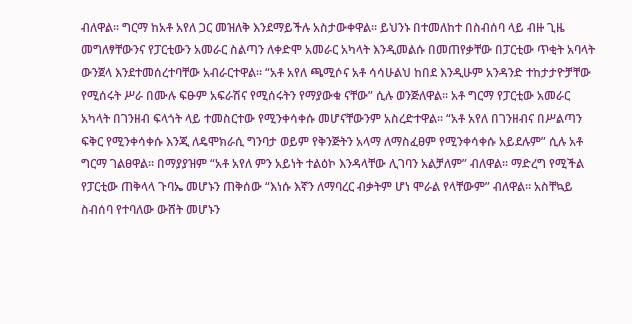ብለዋል፡፡ ግርማ ከአቶ አየለ ጋር መዝለቅ እንደማይችሉ አስታውቀዋል፡፡ ይህንኑ በተመለከተ በስብሰባ ላይ ብዙ ጊዜ መግለፃቸውንና የፓርቲውን አመራር ስልጣን ለቀድሞ አመራር አካላት እንዲመልሱ በመጠየቃቸው በፓርቲው ጥቂት አባላት ውንጀላ እንደተመሰረተባቸው አብራርተዋል፡፡ “አቶ አየለ ጫሚሶና አቶ ሳሳሁልህ ከበደ እንዲሁም አንዳንድ ተከታታዮቻቸው የሚሰሩት ሥራ በሙሉ ፍፁም አፍራሽና የሚሰሩትን የማያውቁ ናቸው” ሲሉ ወንጅለዋል፡፡ አቶ ግርማ የፓርቲው አመራር አካላት በገንዘብ ፍላጎት ላይ ተመስርተው የሚንቀሳቀሱ መሆናቸውንም አስረድተዋል፡፡ “አቶ አየለ በገንዘብና በሥልጣን ፍቅር የሚንቀሳቀሱ እንጂ ለዴሞክራሲ ግንባታ ወይም የቅንጅትን አላማ ለማስፈፀም የሚንቀሳቀሱ አይደሉም” ሲሉ አቶ ግርማ ገልፀዋል፡፡ በማያያዝም “አቶ አየለ ምን አይነት ተልዕኮ እንዳላቸው ሊገባን አልቻለም” ብለዋል፡፡ ማድረግ የሚችል የፓርቲው ጠቅላላ ጉባኤ መሆኑን ጠቅሰው “እነሱ እኛን ለማባረር ብቃትም ሆነ ሞራል የላቸውም” ብለዋል፡፡ አስቸኳይ ስብሰባ የተባለው ውሸት መሆኑን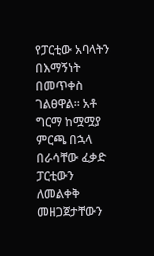የፓርቲው አባላትን በእማኝነት በመጥቀስ ገልፀዋል፡፡ አቶ ግርማ ከሟሟያ ምርጫ በኋላ በራሳቸው ፈቃድ ፓርቲውን ለመልቀቅ መዘጋጀታቸውን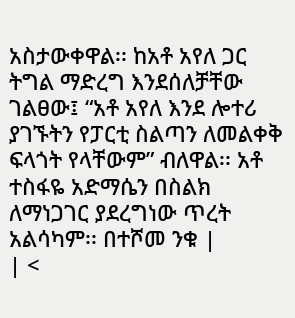አስታውቀዋል፡፡ ከአቶ አየለ ጋር ትግል ማድረግ እንደሰለቻቸው ገልፀው፤ “አቶ አየለ እንደ ሎተሪ ያገኙትን የፓርቲ ስልጣን ለመልቀቅ ፍላጎት የላቸውም” ብለዋል፡፡ አቶ ተስፋዬ አድማሴን በስልክ ለማነጋገር ያደረግነው ጥረት አልሳካም፡፡ በተሾመ ንቁ |
| <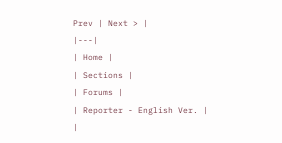Prev | Next > |
|---|
| Home |
| Sections |
| Forums |
| Reporter - English Ver. |
|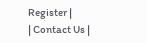Register |
| Contact Us |